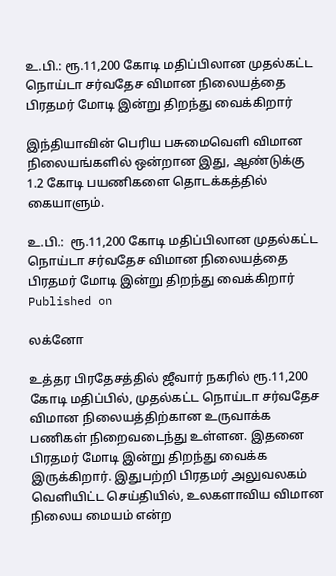உ.பி.: ரூ.11,200 கோடி மதிப்பிலான முதல்கட்ட நொய்டா சர்வதேச விமான நிலையத்தை பிரதமர் மோடி இன்று திறந்து வைக்கிறார்

இந்தியாவின் பெரிய பசுமைவெளி விமான நிலையங்களில் ஒன்றான இது, ஆண்டுக்கு 1.2 கோடி பயணிகளை தொடக்கத்தில் கையாளும்.

உ.பி.:  ரூ.11,200 கோடி மதிப்பிலான முதல்கட்ட நொய்டா சர்வதேச விமான நிலையத்தை பிரதமர் மோடி இன்று திறந்து வைக்கிறார்
Published on

லக்னோ

உத்தர பிரதேசத்தில் ஜீவார் நகரில் ரூ.11,200 கோடி மதிப்பில், முதல்கட்ட நொய்டா சர்வதேச விமான நிலையத்திற்கான உருவாக்க பணிகள் நிறைவடைந்து உள்ளன. இதனை பிரதமர் மோடி இன்று திறந்து வைக்க இருக்கிறார். இதுபற்றி பிரதமர் அலுவலகம் வெளியிட்ட செய்தியில், உலகளாவிய விமான நிலைய மையம் என்ற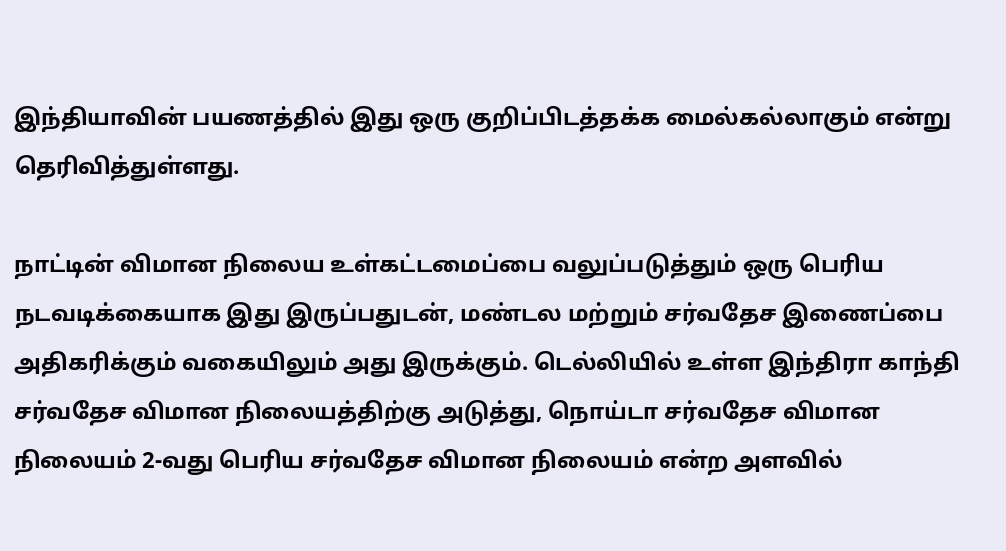இந்தியாவின் பயணத்தில் இது ஒரு குறிப்பிடத்தக்க மைல்கல்லாகும் என்று தெரிவித்துள்ளது.

நாட்டின் விமான நிலைய உள்கட்டமைப்பை வலுப்படுத்தும் ஒரு பெரிய நடவடிக்கையாக இது இருப்பதுடன், மண்டல மற்றும் சர்வதேச இணைப்பை அதிகரிக்கும் வகையிலும் அது இருக்கும். டெல்லியில் உள்ள இந்திரா காந்தி சர்வதேச விமான நிலையத்திற்கு அடுத்து, நொய்டா சர்வதேச விமான நிலையம் 2-வது பெரிய சர்வதேச விமான நிலையம் என்ற அளவில்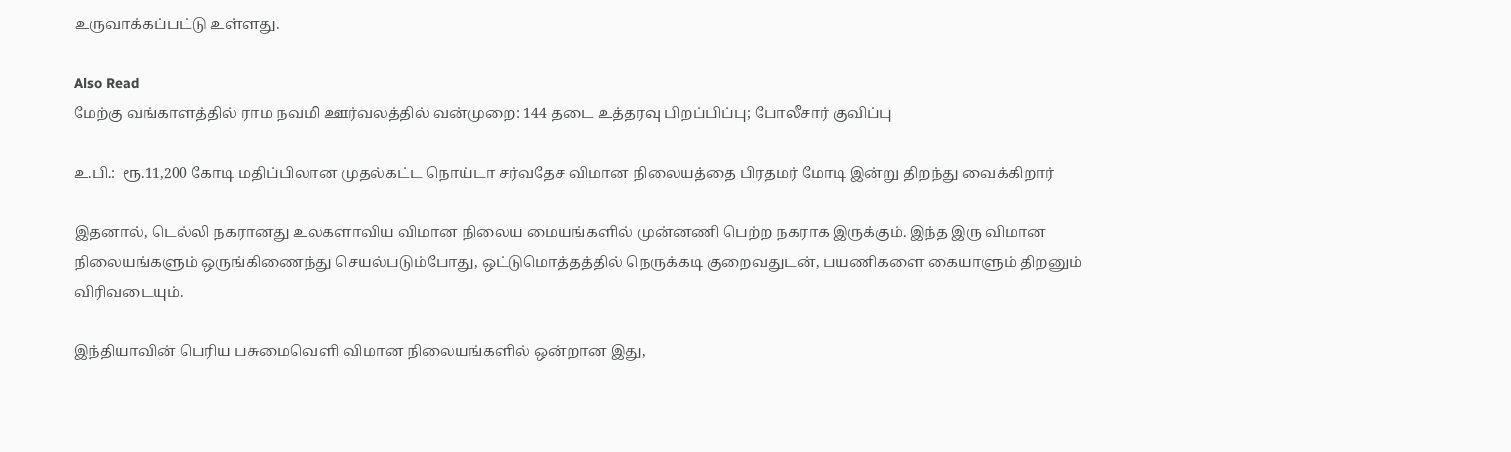உருவாக்கப்பட்டு உள்ளது.

Also Read
மேற்கு வங்காளத்தில் ராம நவமி ஊர்வலத்தில் வன்முறை: 144 தடை உத்தரவு பிறப்பிப்பு; போலீசார் குவிப்பு

உ.பி.:  ரூ.11,200 கோடி மதிப்பிலான முதல்கட்ட நொய்டா சர்வதேச விமான நிலையத்தை பிரதமர் மோடி இன்று திறந்து வைக்கிறார்

இதனால், டெல்லி நகரானது உலகளாவிய விமான நிலைய மையங்களில் முன்னணி பெற்ற நகராக இருக்கும். இந்த இரு விமான நிலையங்களும் ஒருங்கிணைந்து செயல்படும்போது, ஒட்டுமொத்தத்தில் நெருக்கடி குறைவதுடன், பயணிகளை கையாளும் திறனும் விரிவடையும்.

இந்தியாவின் பெரிய பசுமைவெளி விமான நிலையங்களில் ஒன்றான இது,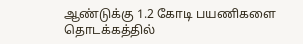ஆண்டுக்கு 1.2 கோடி பயணிகளை தொடக்கத்தில்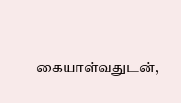கையாள்வதுடன்,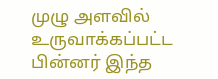முழு அளவில் உருவாக்கப்பட்ட பின்னர் இந்த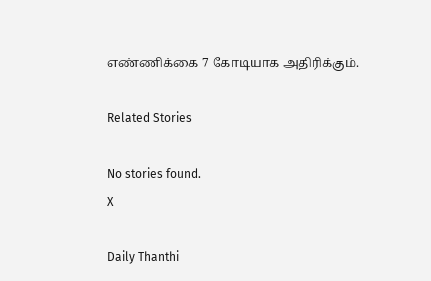எண்ணிக்கை 7 கோடியாக அதிரிக்கும்.

Related Stories

No stories found.
X

Daily Thanthi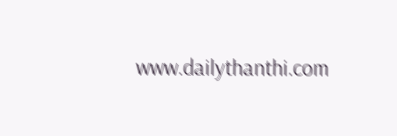www.dailythanthi.com